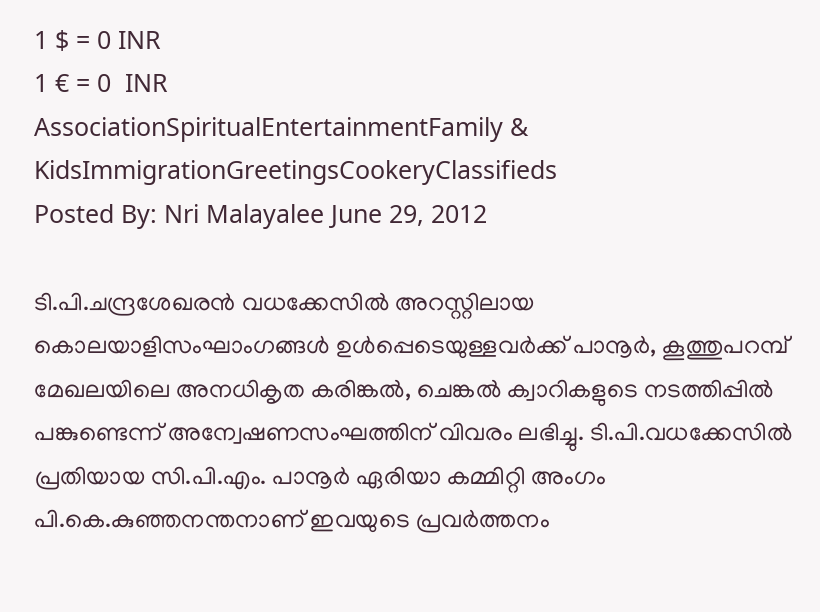1 $ = 0 INR
1 € = 0  INR
AssociationSpiritualEntertainmentFamily & KidsImmigrationGreetingsCookeryClassifieds
Posted By: Nri Malayalee June 29, 2012

ടി.പി.ചന്ദ്രശേഖരന്‍ വധക്കേസില്‍ അറസ്റ്റിലായ കൊലയാളിസംഘാംഗങ്ങള്‍ ഉള്‍പ്പെടെയുള്ളവര്‍ക്ക് പാനൂര്‍, കൂത്തുപറമ്പ് മേഖലയിലെ അനധികൃത കരിങ്കല്‍, ചെങ്കല്‍ ക്വാറികളുടെ നടത്തിപ്പില്‍ പങ്കുണ്ടെന്ന് അന്വേഷണസംഘത്തിന് വിവരം ലഭിച്ചു. ടി.പി.വധക്കേസില്‍ പ്രതിയായ സി.പി.എം. പാനൂര്‍ ഏരിയാ കമ്മിറ്റി അംഗം പി.കെ.കുഞ്ഞനന്തനാണ് ഇവയുടെ പ്രവര്‍ത്തനം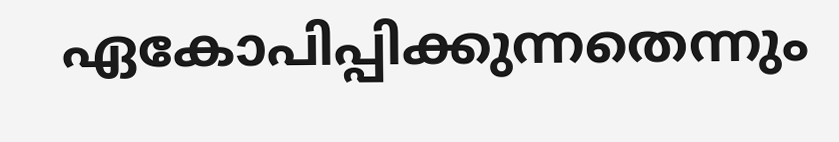ഏകോപിപ്പിക്കുന്നതെന്നും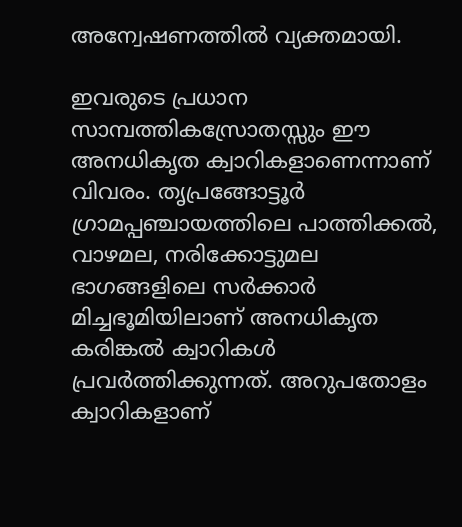അന്വേഷണത്തില്‍ വ്യക്തമായി.

ഇവരുടെ പ്രധാന സാമ്പത്തികസ്രോതസ്സും ഈ അനധികൃത ക്വാറികളാണെന്നാണ് വിവരം. തൃപ്രങ്ങോട്ടൂര്‍ ഗ്രാമപ്പഞ്ചായത്തിലെ പാത്തിക്കല്‍, വാഴമല, നരിക്കോട്ടുമല ഭാഗങ്ങളിലെ സര്‍ക്കാര്‍ മിച്ചഭൂമിയിലാണ് അനധികൃത കരിങ്കല്‍ ക്വാറികള്‍ പ്രവര്‍ത്തിക്കുന്നത്. അറുപതോളം ക്വാറികളാണ്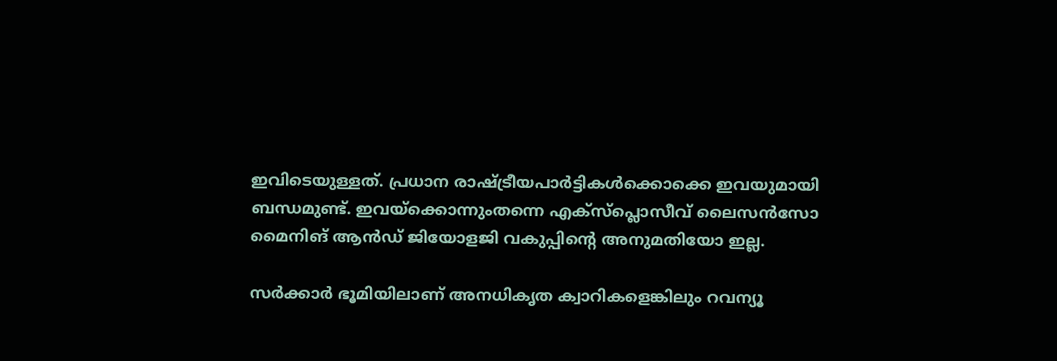ഇവിടെയുള്ളത്. പ്രധാന രാഷ്ട്രീയപാര്‍ട്ടികള്‍ക്കൊക്കെ ഇവയുമായി ബന്ധമുണ്ട്. ഇവയ്‌ക്കൊന്നുംതന്നെ എക്‌സ്‌പ്ലൊസീവ് ലൈസന്‍സോ മൈനിങ് ആന്‍ഡ് ജിയോളജി വകുപ്പിന്റെ അനുമതിയോ ഇല്ല.

സര്‍ക്കാര്‍ ഭൂമിയിലാണ് അനധികൃത ക്വാറികളെങ്കിലും റവന്യൂ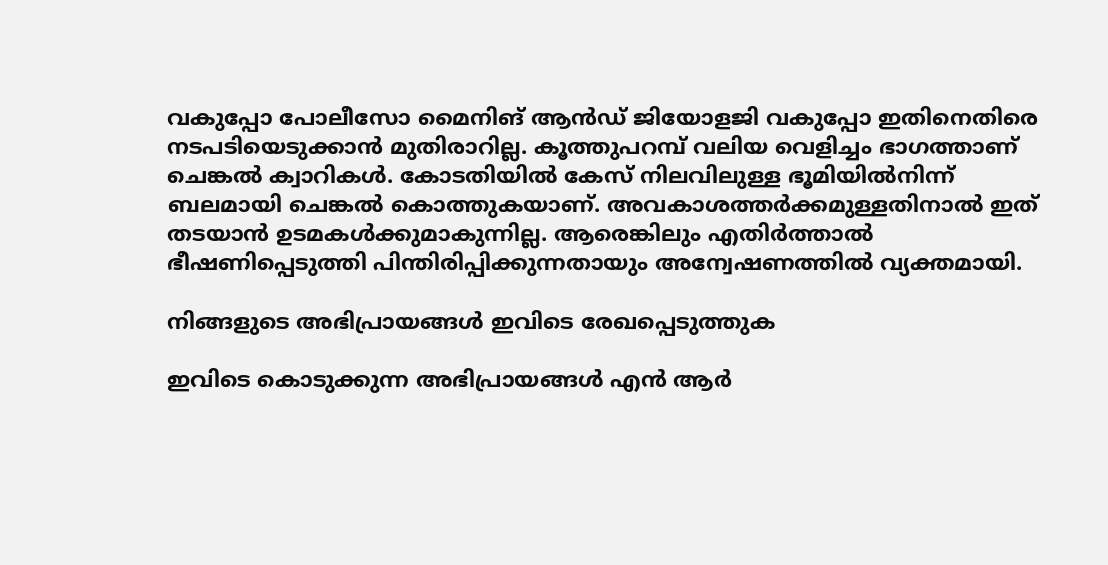വകുപ്പോ പോലീസോ മൈനിങ് ആന്‍ഡ് ജിയോളജി വകുപ്പോ ഇതിനെതിരെ നടപടിയെടുക്കാന്‍ മുതിരാറില്ല. കൂത്തുപറമ്പ് വലിയ വെളിച്ചം ഭാഗത്താണ് ചെങ്കല്‍ ക്വാറികള്‍. കോടതിയില്‍ കേസ് നിലവിലുള്ള ഭൂമിയില്‍നിന്ന് ബലമായി ചെങ്കല്‍ കൊത്തുകയാണ്. അവകാശത്തര്‍ക്കമുള്ളതിനാല്‍ ഇത് തടയാന്‍ ഉടമകള്‍ക്കുമാകുന്നില്ല. ആരെങ്കിലും എതിര്‍ത്താല്‍ ഭീഷണിപ്പെടുത്തി പിന്തിരിപ്പിക്കുന്നതായും അന്വേഷണത്തില്‍ വ്യക്തമായി.

നിങ്ങളുടെ അഭിപ്രായങ്ങള്‍ ഇവിടെ രേഖപ്പെടുത്തുക

ഇവിടെ കൊടുക്കുന്ന അഭിപ്രായങ്ങള്‍ എന്‍ ആര്‍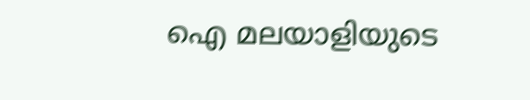ഐ മലയാളിയുടെ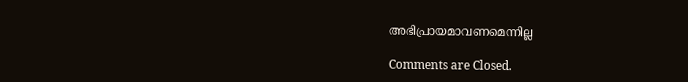അഭിപ്രായമാവണമെന്നില്ല

Comments are Closed.